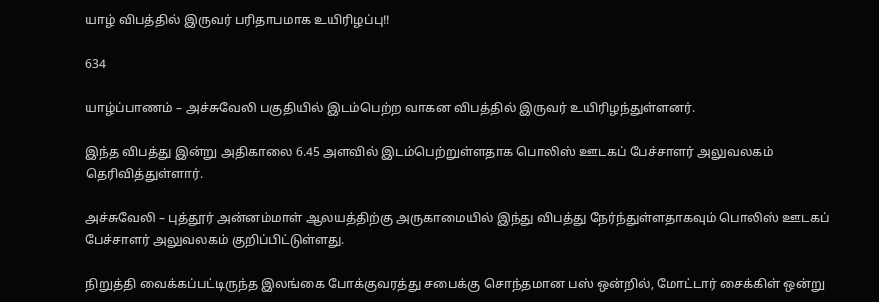யாழ் விபத்தில் இருவர் பரிதாபமாக உயிரிழப்பு!!

634

யாழ்ப்பாணம் – அச்சுவேலி பகுதியில் இடம்பெற்ற வாகன விபத்தில் இருவர் உயிரிழந்துள்ளனர்.

இந்த விபத்து இன்று அதிகாலை 6.45 அளவில் இடம்பெற்றுள்ளதாக பொலிஸ் ஊடகப் பேச்சாளர் அலுவலகம் தெரிவித்துள்ளார்.

அச்சுவேலி – புத்தூர் அன்னம்மாள் ஆலயத்திற்கு அருகாமையில் இந்து விபத்து நேர்ந்துள்ளதாகவும் பொலிஸ் ஊடகப் பேச்சாளர் அலுவலகம் குறிப்பிட்டுள்ளது.

நிறுத்தி வைக்கப்பட்டிருந்த இலங்கை போக்குவரத்து சபைக்கு சொந்தமான பஸ் ஒன்றில், மோட்டார் சைக்கிள் ஒன்று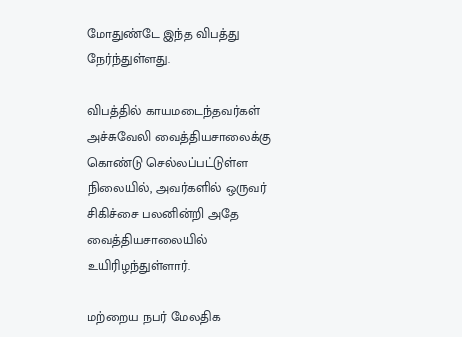மோதுண்டே இந்த விபத்து நேர்ந்துள்ளது.

விபத்தில் காயமடைந்தவர்கள் அச்சுவேலி வைத்தியசாலைக்கு கொண்டு செல்லப்பட்டுள்ள நிலையில், அவர்களில் ஒருவர் சிகிச்சை பலனின்றி அதே வைத்தியசாலையில் உயிரிழந்துள்ளார்.

மற்றைய நபர் மேலதிக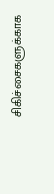சிகிச்சைகளுக்காக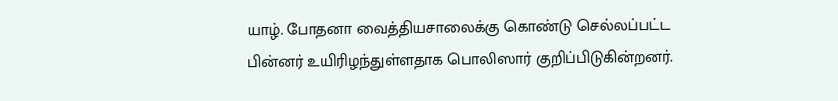யாழ். போதனா வைத்தியசாலைக்கு கொண்டு செல்லப்பட்ட பின்னர் உயிரிழந்துள்ளதாக பொலிஸார் குறிப்பிடுகின்றனர்.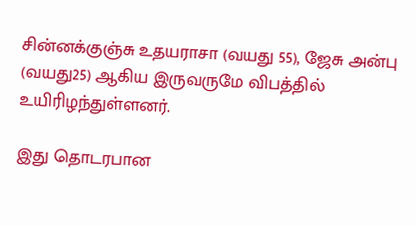சின்னக்குஞ்சு உதயராசா (வயது 55), ஜேசு அன்பு (வயது25) ஆகிய இருவருமே விபத்தில் உயிரிழந்துள்ளனர்.

இது தொடரபான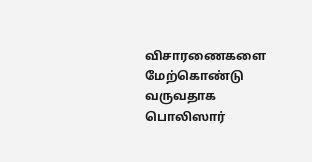விசாரணைகளை மேற்கொண்டு வருவதாக பொலிஸார்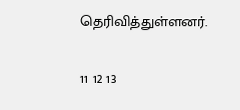தெரிவித்துள்ளனர்.

11 12 13